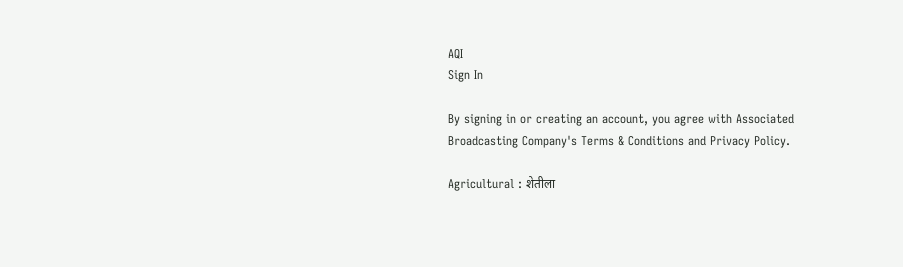AQI
Sign In

By signing in or creating an account, you agree with Associated Broadcasting Company's Terms & Conditions and Privacy Policy.

Agricultural : शेतीला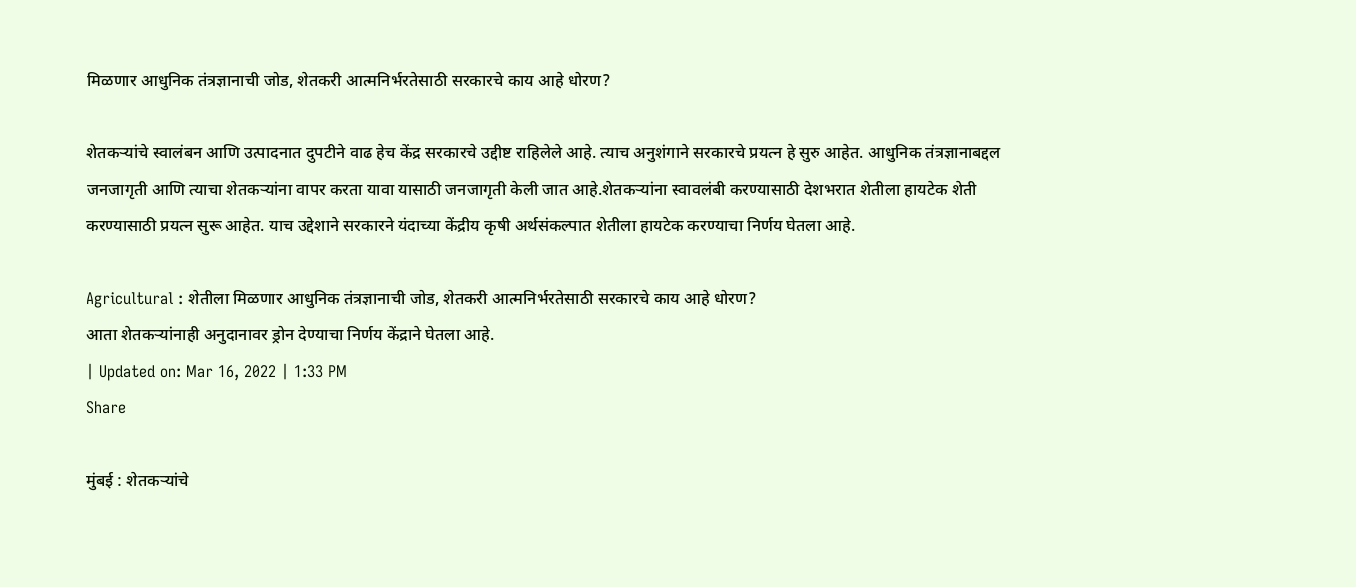मिळणार आधुनिक तंत्रज्ञानाची जोड, शेतकरी आत्मनिर्भरतेसाठी सरकारचे काय आहे धोरण?

शेतकऱ्यांचे स्वालंबन आणि उत्पादनात दुपटीने वाढ हेच केंद्र सरकारचे उद्दीष्ट राहिलेले आहे. त्याच अनुशंगाने सरकारचे प्रयत्न हे सुरु आहेत. आधुनिक तंत्रज्ञानाबद्दल जनजागृती आणि त्याचा शेतकऱ्यांना वापर करता यावा यासाठी जनजागृती केली जात आहे.शेतकऱ्यांना स्वावलंबी करण्यासाठी देशभरात शेतीला हायटेक शेती करण्यासाठी प्रयत्न सुरू आहेत. याच उद्देशाने सरकारने यंदाच्या केंद्रीय कृषी अर्थसंकल्पात शेतीला हायटेक करण्याचा निर्णय घेतला आहे.

Agricultural : शेतीला मिळणार आधुनिक तंत्रज्ञानाची जोड, शेतकरी आत्मनिर्भरतेसाठी सरकारचे काय आहे धोरण?
आता शेतकऱ्यांनाही अनुदानावर ड्रोन देण्याचा निर्णय केंद्राने घेतला आहे.
| Updated on: Mar 16, 2022 | 1:33 PM
Share

मुंबई : शेतकऱ्यांचे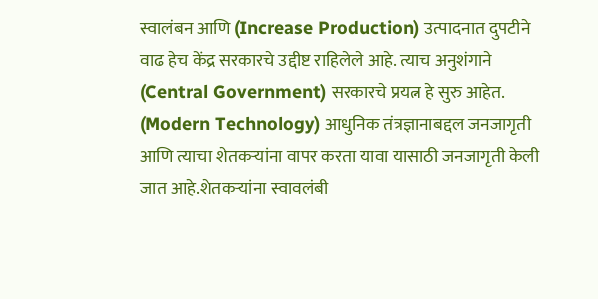स्वालंबन आणि (Increase Production) उत्पादनात दुपटीने वाढ हेच केंद्र सरकारचे उद्दीष्ट राहिलेले आहे. त्याच अनुशंगाने (Central Government) सरकारचे प्रयत्न हे सुरु आहेत. (Modern Technology) आधुनिक तंत्रज्ञानाबद्दल जनजागृती आणि त्याचा शेतकऱ्यांना वापर करता यावा यासाठी जनजागृती केली जात आहे.शेतकऱ्यांना स्वावलंबी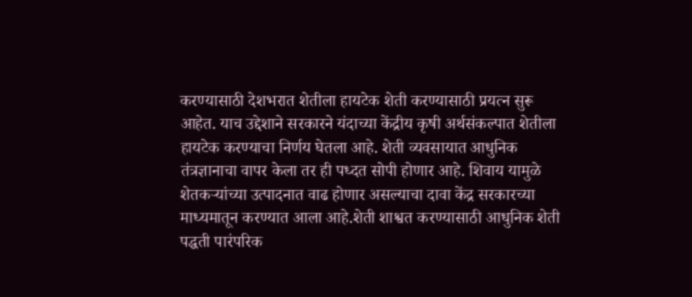करण्यासाठी देशभरात शेतीला हायटेक शेती करण्यासाठी प्रयत्न सुरू आहेत. याच उद्देशाने सरकारने यंदाच्या केंद्रीय कृषी अर्थसंकल्पात शेतीला हायटेक करण्याचा निर्णय घेतला आहे. शेती व्यवसायात आधुनिक तंत्रज्ञानाचा वापर केला तर ही पध्दत सोपी होणार आहे. शिवाय यामुळे शेतकऱ्यांच्या उत्पादनात वाढ होणार असल्याचा दावा केंद्र सरकारच्या माध्यमातून करण्यात आला आहे.शेती शाश्वत करण्यासाठी आधुनिक शेती पद्धती पारंपरिक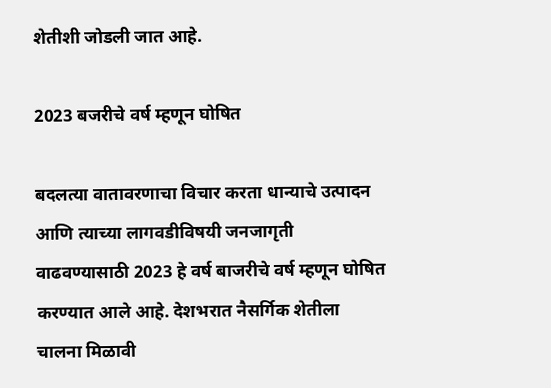शेतीशी जोडली जात आहे.

2023 बजरीचे वर्ष म्हणून घोषित

बदलत्या वातावरणाचा विचार करता धान्याचे उत्पादन आणि त्याच्या लागवडीविषयी जनजागृती वाढवण्यासाठी 2023 हे वर्ष बाजरीचे वर्ष म्हणून घोषित करण्यात आले आहे. देशभरात नैसर्गिक शेतीला चालना मिळावी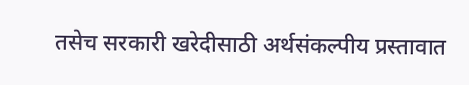तसेच सरकारी खरेदीसाठी अर्थसंकल्पीय प्रस्तावात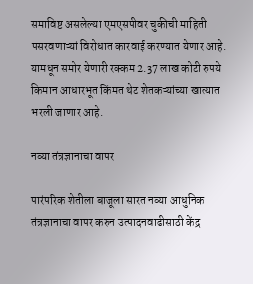समाविष्ट असलेल्या एमएसपीवर चुकीची माहिती पसरवणाऱ्यां विरोधात कारवाई करण्यात येणार आहे. यामधून समोर येणारी रक्कम 2.37 लाख कोटी रुपये किमान आधारभूत किंमत थेट शेतकऱ्यांच्या खात्यात भरली जाणार आहे.

नव्या तंत्रज्ञानाचा वापर

पारंपरिक शेतीला बाजूला सारत नव्या आधुनिक तंत्रज्ञानाचा वापर करुन उत्पादनवाढीसाठी केंद्र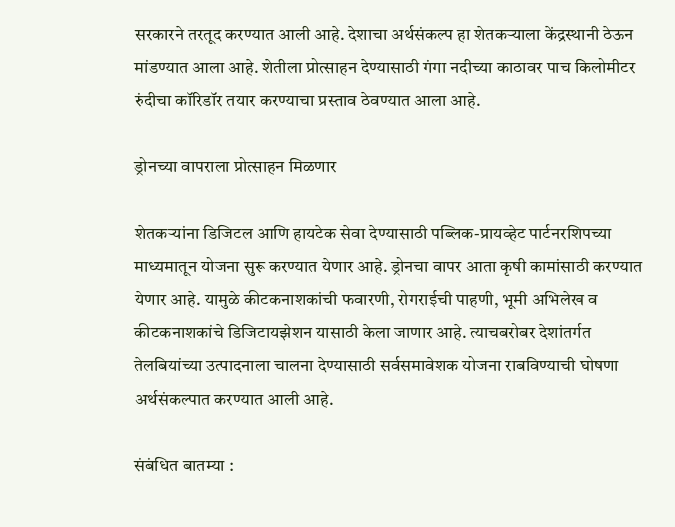सरकारने तरतूद करण्यात आली आहे. देशाचा अर्थसंकल्प हा शेतकऱ्याला केंद्रस्थानी ठेऊन मांडण्यात आला आहे. शेतीला प्रोत्साहन देण्यासाठी गंगा नदीच्या काठावर पाच किलोमीटर रुंदीचा कॉरिडॉर तयार करण्याचा प्रस्ताव ठेवण्यात आला आहे.

ड्रोनच्या वापराला प्रोत्साहन मिळणार

शेतकऱ्यांना डिजिटल आणि हायटेक सेवा देण्यासाठी पब्लिक-प्रायव्हेट पार्टनरशिपच्या माध्यमातून योजना सुरू करण्यात येणार आहे. ड्रोनचा वापर आता कृषी कामांसाठी करण्यात येणार आहे. यामुळे कीटकनाशकांची फवारणी, रोगराईची पाहणी, भूमी अभिलेख व कीटकनाशकांचे डिजिटायझेशन यासाठी केला जाणार आहे. त्याचबरोबर देशांतर्गत तेलबियांच्या उत्पादनाला चालना देण्यासाठी सर्वसमावेशक योजना राबविण्याची घोषणा अर्थसंकल्पात करण्यात आली आहे.

संबंधित बातम्या :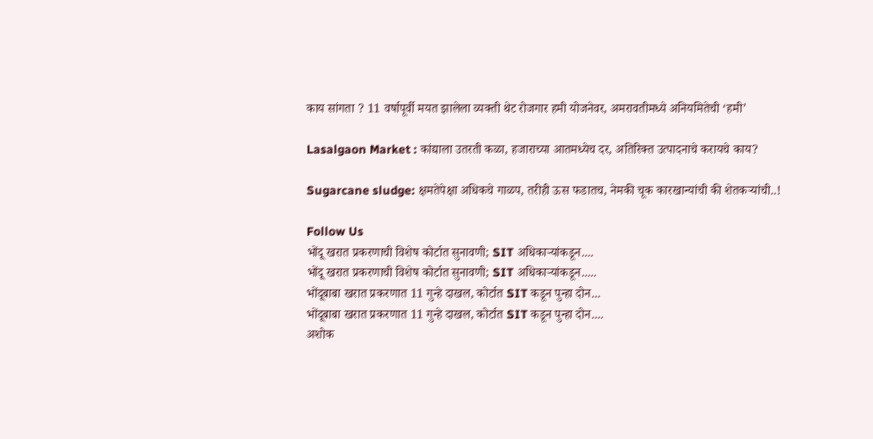काय सांगता ? 11 वर्षापूर्वी मयत झालेला व्यक्ती थेट रोजगार हमी योजनेवर, अमरावतीमध्ये अनियमितेची ‘हमी’

Lasalgaon Market : कांद्याला उतरती कळा, हजाराच्या आतमध्येच दर, अतिरिक्त उत्पादनाचे करायचे काय?

Sugarcane sludge: क्षमतेपेक्षा अधिकचे गाळप, तरीही ऊस फडातच, नेमकी चूक कारखान्यांची की शेतकऱ्यांची..!

Follow Us
भोंदू खरात प्रकरणाची विशेष कोर्टात सुनावणी; SIT अधिकाऱ्यांकडून....
भोंदू खरात प्रकरणाची विशेष कोर्टात सुनावणी; SIT अधिकाऱ्यांकडून.....
भोंदूबाबा खरात प्रकरणात 11 गुन्हे दाखल, कोर्टात SIT कडून पुन्हा दोन...
भोंदूबाबा खरात प्रकरणात 11 गुन्हे दाखल, कोर्टात SIT कडून पुन्हा दोन....
अशोक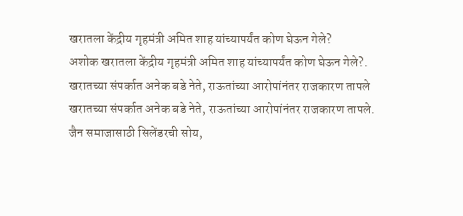खरातला केंद्रीय गृहमंत्री अमित शाह यांच्यापर्यंत कोण घेऊन गेले?
अशोक खरातला केंद्रीय गृहमंत्री अमित शाह यांच्यापर्यंत कोण घेऊन गेले?.
खरातच्या संपर्कात अनेक बडे नेते, राऊतांच्या आरोपांनंतर राजकारण तापले
खरातच्या संपर्कात अनेक बडे नेते, राऊतांच्या आरोपांनंतर राजकारण तापले.
जैन समाजासाठी सिलेंडरची सोय,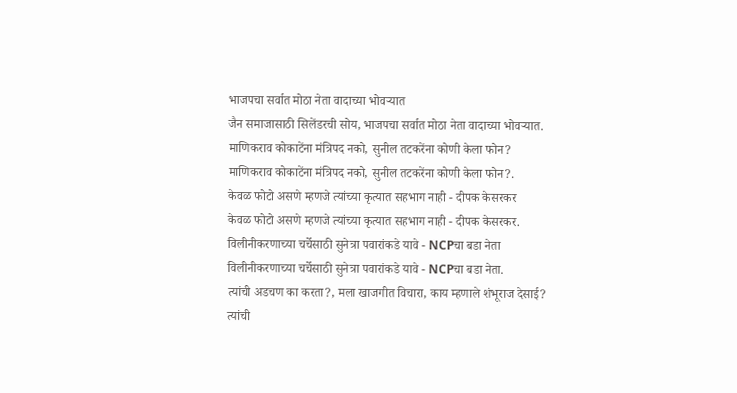भाजपचा सर्वात मोठा नेता वादाच्या भोवऱ्यात
जैन समाजासाठी सिलेंडरची सोय, भाजपचा सर्वात मोठा नेता वादाच्या भोवऱ्यात.
माणिकराव कोकाटेंना मंत्रिपद नको, सुनील तटकरेंना कोणी केला फोन?
माणिकराव कोकाटेंना मंत्रिपद नको, सुनील तटकरेंना कोणी केला फोन?.
केवळ फोटो असणे म्हणजे त्यांच्या कृत्यात सहभाग नाही - दीपक केसरकर
केवळ फोटो असणे म्हणजे त्यांच्या कृत्यात सहभाग नाही - दीपक केसरकर.
विलीनीकरणाच्या चर्चेसाठी सुनेत्रा पवारांकडे यावे - NCPचा बडा नेता
विलीनीकरणाच्या चर्चेसाठी सुनेत्रा पवारांकडे यावे - NCPचा बडा नेता.
त्यांची अडचण का करता?, मला खाजगीत विचारा, काय म्हणाले शंभूराज देसाई?
त्यांची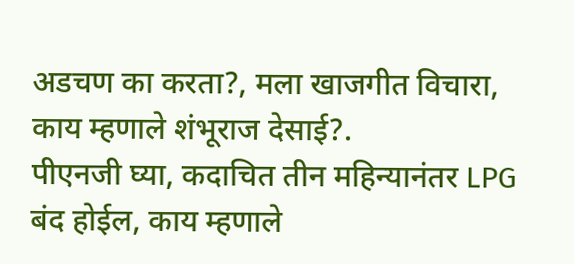अडचण का करता?, मला खाजगीत विचारा, काय म्हणाले शंभूराज देसाई?.
पीएनजी घ्या, कदाचित तीन महिन्यानंतर LPG बंद होईल, काय म्हणाले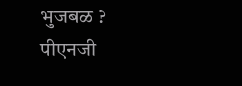भुजबळ ?
पीएनजी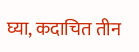घ्या, कदाचित तीन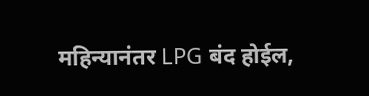महिन्यानंतर LPG बंद होईल,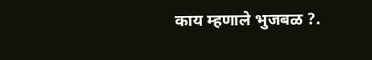काय म्हणाले भुजबळ ?.